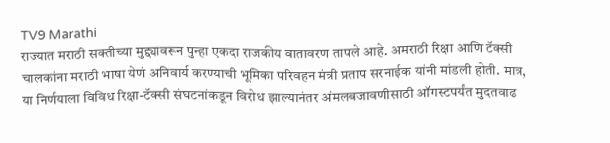TV9 Marathi
राज्यात मराठी सक्तीच्या मुद्द्यावरून पुन्हा एकदा राजकीय वातावरण तापले आहे. अमराठी रिक्षा आणि टॅक्सी चालकांना मराठी भाषा येणं अनिवार्य करण्याची भूमिका परिवहन मंत्री प्रताप सरनाईक यांनी मांडली होती. मात्र, या निर्णयाला विविध रिक्षा-टॅक्सी संघटनांकडून विरोध झाल्यानंतर अंमलबजावणीसाठी ऑगस्टपर्यंत मुदतवाढ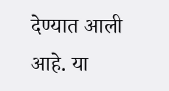देण्यात आली आहे. या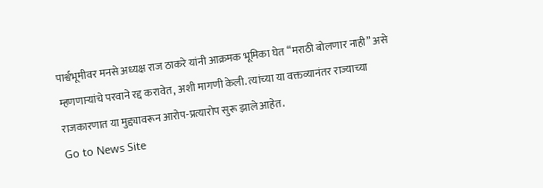पार्श्वभूमीवर मनसे अध्यक्ष राज ठाकरे यांनी आक्रमक भूमिका घेत “मराठी बोलणार नाही” असे म्हणणाऱ्यांचे परवाने रद्द करावेत, अशी मागणी केली. त्यांच्या या वक्तव्यानंतर राज्याच्या राजकारणात या मुद्द्यावरून आरोप-प्रत्यारोप सुरू झाले आहेत.
Go to News Site